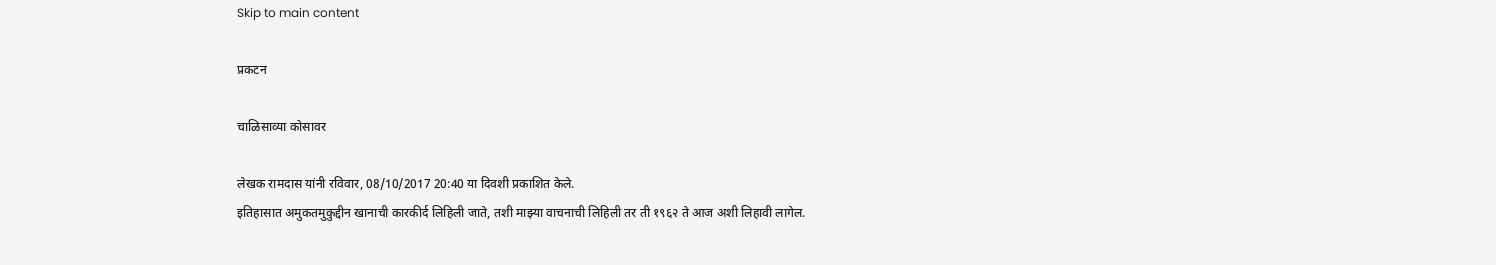Skip to main content

प्रकटन

चाळिसाव्या कोसावर

लेखक रामदास यांनी रविवार, 08/10/2017 20:40 या दिवशी प्रकाशित केले.
इतिहासात अमुकतमुकुद्दीन खानाची कारकीर्द लिहिली जाते, तशी माझ्या वाचनाची लिहिली तर ती १९६२ ते आज अशी लिहावी लागेल.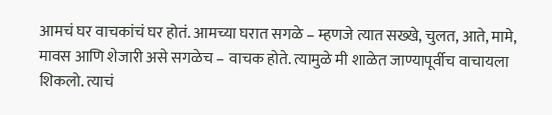आमचं घर वाचकांचं घर होतं. आमच्या घरात सगळे – म्हणजे त्यात सख्खे, चुलत, आते, मामे, मावस आणि शेजारी असे सगळेच – वाचक होते. त्यामुळे मी शाळेत जाण्यापूर्वीच वाचायला शिकलो. त्याचं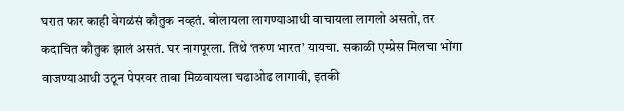घरात फार काही वेगळंसं कौतुक नव्हतं. बोलायला लागण्याआधी वाचायला लागलो असतो, तर कदाचित कौतुक झालं असतं. घर नागपूरला. तिथे ‘तरुण भारत’ यायचा. सकाळी एम्प्रेस मिलचा भोंगा वाजण्याआधी उठून पेपरवर ताबा मिळवायला चढाओढ लागावी, इतकी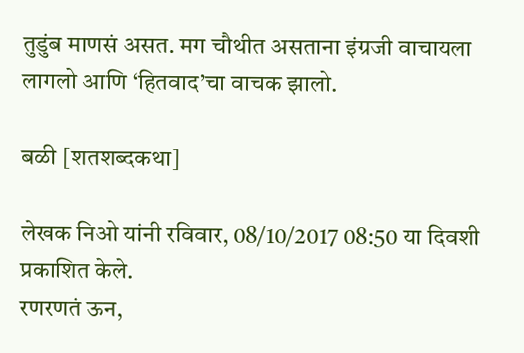तुडुंब माणसं असत. मग चौथीत असताना इंग्रजी वाचायला लागलो आणि ‘हितवाद’चा वाचक झालो.

बळी [शतशब्दकथा]

लेखक निओ यांनी रविवार, 08/10/2017 08:50 या दिवशी प्रकाशित केले.
रणरणतं ऊन,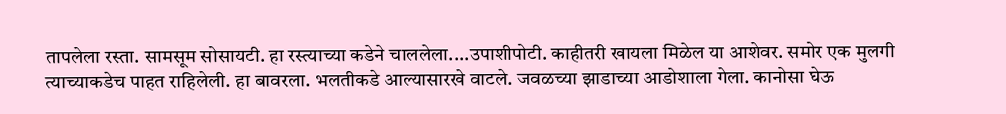तापलेला रस्ता. सामसूम सोसायटी. हा रस्त्याच्या कडेने चाललेला....उपाशीपोटी. काहीतरी खायला मिळेल या आशेवर. समोर एक मुलगी त्याच्याकडेच पाहत राहिलेली. हा बावरला. भलतीकडे आल्यासारखे वाटले. जवळच्या झाडाच्या आडोशाला गेला. कानोसा घेऊ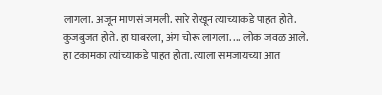लागला. अजून माणसं जमली. सारे रोखून त्याच्याकडे पाहत होते. कुजबुजत होते. हा घाबरला, अंग चोरू लागला. ... लोक जवळ आले. हा टकामका त्यांच्याकडे पाहत होता. त्याला समजायच्या आत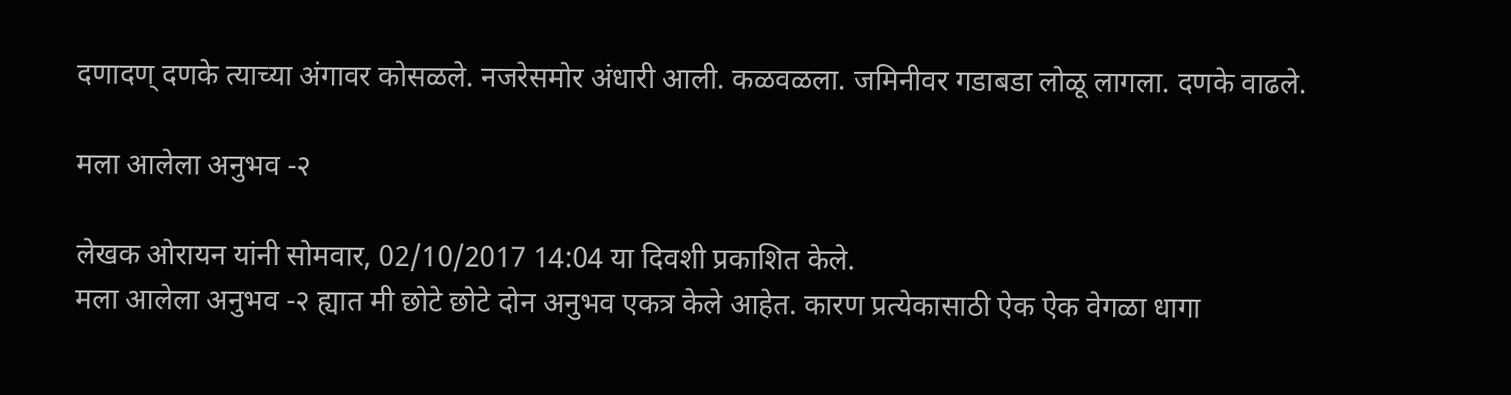दणादण् दणके त्याच्या अंगावर कोसळले. नजरेसमोर अंधारी आली. कळवळला. जमिनीवर गडाबडा लोळू लागला. दणके वाढले.

मला आलेला अनुभव -२

लेखक ओरायन यांनी सोमवार, 02/10/2017 14:04 या दिवशी प्रकाशित केले.
मला आलेला अनुभव -२ ह्यात मी छोटे छोटे दोन अनुभव एकत्र केले आहेत. कारण प्रत्येकासाठी ऐक ऐक वेगळा धागा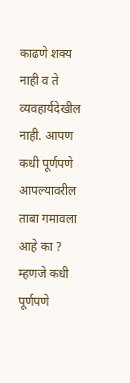काढणे शक्य नाही व ते व्यवहार्यदेखील नाही. आपण कधी पूर्णपणे आपल्यावरील ताबा गमावला आहे का ? म्हणजे कधी पूर्णपणे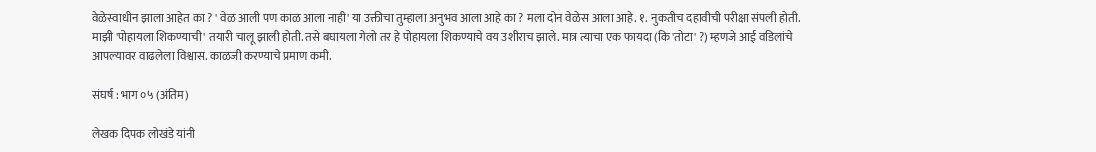वेळेस्वाधीन झाला आहेत का ? ' वेळ आली पण काळ आला नाही' या उक्तीचा तुम्हाला अनुभव आला आहे का ? मला दोन वेळेस आला आहे. १. नुकतीच दहावीची परीक्षा संपली होती. माझी 'पोहायला शिकण्याची' तयारी चालू झाली होती. तसे बघायला गेलो तर हे पोहायला शिकण्याचे वय उशीराच झाले. मात्र त्याचा एक फायदा (कि 'तोटा' ?) म्हणजे आई वडिलांचे आपल्यावर वाढलेला विश्वास. काळजी करण्याचे प्रमाण कमी.

संघर्ष : भाग ०५ (अंतिम)

लेखक दिपक लोखंडे यांनी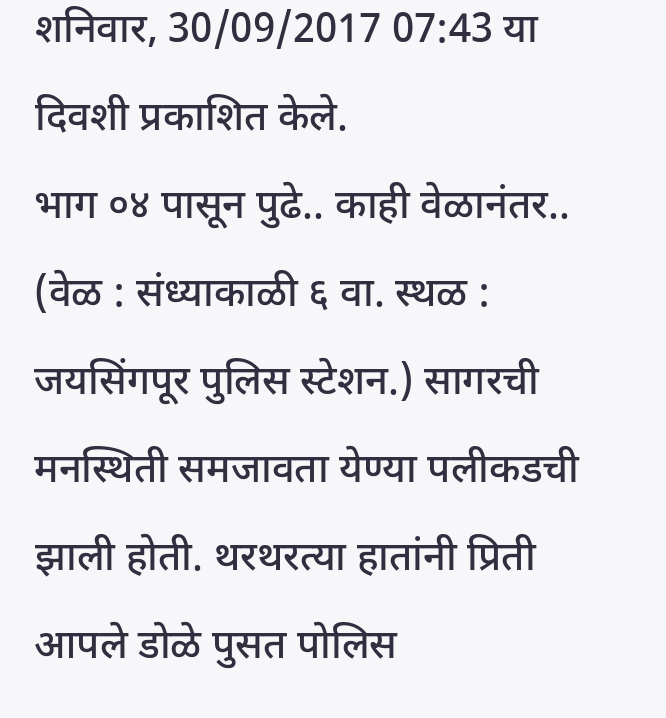शनिवार, 30/09/2017 07:43 या दिवशी प्रकाशित केले.
भाग ०४ पासून पुढे.. काही वेळानंतर.. (वेळ : संध्याकाळी ६ वा. स्थळ : जयसिंगपूर पुलिस स्टेशन.) सागरची मनस्थिती समजावता येण्या पलीकडची झाली होती. थरथरत्या हातांनी प्रिती आपले डोळे पुसत पोलिस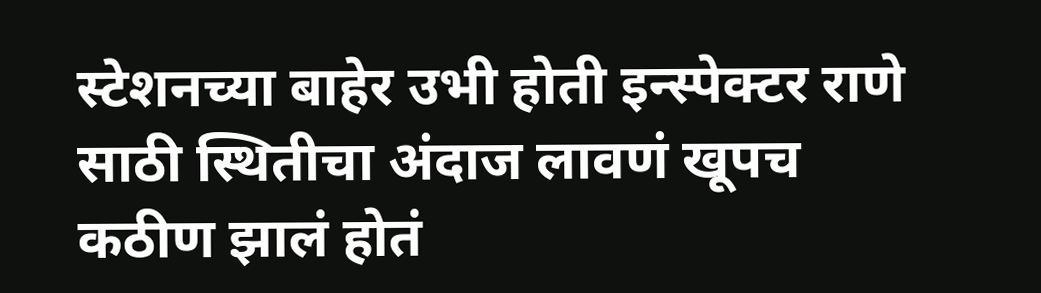स्टेशनच्या बाहेर उभी होती इन्स्पेक्टर राणे साठी स्थितीचा अंदाज लावणं खूपच कठीण झालं होतं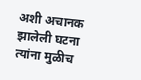अशी अचानक झालेली घटना त्यांना मुळीच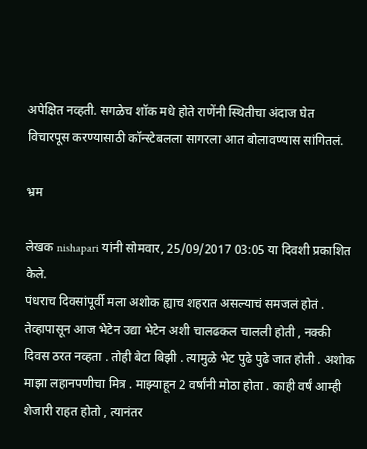अपेक्षित नव्हती. सगळेच शॉक मधे होते राणेंनी स्थितीचा अंदाज घेत विचारपूस करण्यासाठी कॉन्स्टेबलला सागरला आत बोलावण्यास सांगितलं.

भ्रम

लेखक nishapari यांनी सोमवार, 25/09/2017 03:05 या दिवशी प्रकाशित केले.
पंधराच दिवसांपूर्वी मला अशोक ह्याच शहरात असल्याचं समजलं होतं . तेव्हापासून आज भेटेन उद्या भेटेन अशी चालढकल चालली होती , नक्की दिवस ठरत नव्हता . तोही बेटा बिझी . त्यामुळे भेट पुढे पुढे जात होती . अशोक माझा लहानपणीचा मित्र . माझ्याहून 2 वर्षांनी मोठा होता . काही वर्षं आम्ही शेजारी राहत होतो , त्यानंतर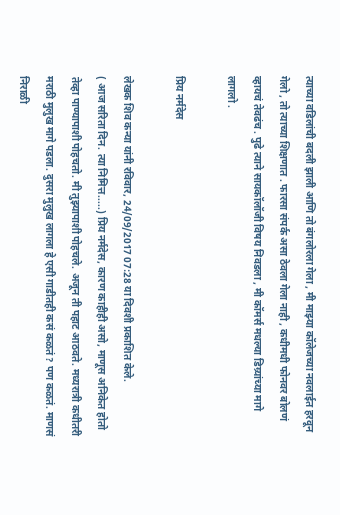त्याच्या वडिलांची बदली झाली आणि तो बंगलोरला गेला , मी माझ्या कॉलेजच्या नवलाईत हरवून गेलो , तो त्याच्या शिक्षणात . फारसा संपर्क असा ठेवला गेला नाही , कधीमधी फोनवर बोलणं व्हायचं तेवढंच . पुढे त्याने सायकॉलॉजी विषय निवडला , मी कॉमर्स मधल्या डिग्र्यांच्या मागे लागलो .

प्रिय नर्मदेस

लेखक शिव कन्या यांनी रविवार, 24/09/2017 07:28 या दिवशी प्रकाशित केले.
( आज सरिता दिन. त्या निमित्त.....) प्रिय नर्मदेस, कारण काहीही असो, माणूस अनिकेत होतो तेव्हा पाण्यापाशी पोहचतो. मी तुझ्यापाशी पोहचले. अजून ती पहाट आठवते. मध्यरात्री कधीतरी मराठी मुलुख मागे पडला. दुसरा मुलुख लागला हे एसी गाडीतही कसं कळतं? पण कळतं. माणसं निराळी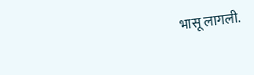भासू लागली.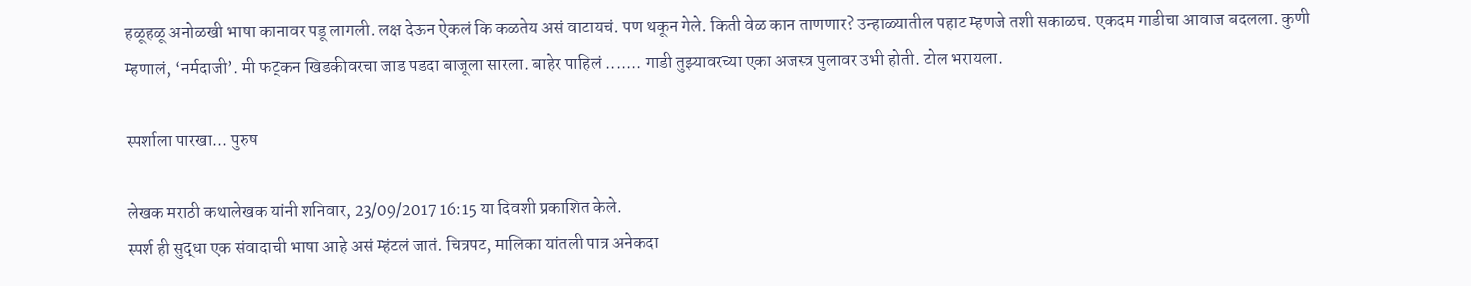हळूहळू अनोळखी भाषा कानावर पडू लागली. लक्ष देऊन ऐकलं कि कळतेय असं वाटायचं. पण थकून गेले. किती वेळ कान ताणणार? उन्हाळ्यातील पहाट म्हणजे तशी सकाळच. एकदम गाडीचा आवाज बदलला. कुणी म्हणालं, ‘नर्मदाजी’. मी फट्कन खिडकीवरचा जाड पडदा बाजूला सारला. बाहेर पाहिलं ....... गाडी तुझ्यावरच्या एका अजस्त्र पुलावर उभी होती. टोल भरायला.

स्पर्शाला पारखा... पुरुष

लेखक मराठी कथालेखक यांनी शनिवार, 23/09/2017 16:15 या दिवशी प्रकाशित केले.
स्पर्श ही सुद्धा एक संवादाची भाषा आहे असं म्हंटलं जातं. चित्रपट, मालिका यांतली पात्र अनेकदा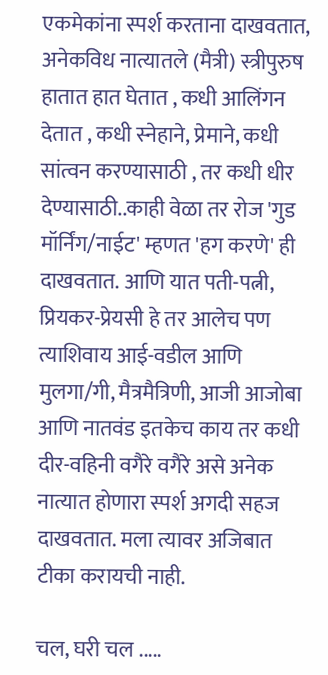एकमेकांना स्पर्श करताना दाखवतात, अनेकविध नात्यातले (मैत्री) स्त्रीपुरुष हातात हात घेतात , कधी आलिंगन देतात , कधी स्नेहाने, प्रेमाने, कधी सांत्वन करण्यासाठी , तर कधी धीर देण्यासाठी..काही वेळा तर रोज 'गुड मॉर्निंग/नाईट' म्हणत 'हग करणे' ही दाखवतात. आणि यात पती-पत्नी, प्रियकर-प्रेयसी हे तर आलेच पण त्याशिवाय आई-वडील आणि मुलगा/गी, मैत्रमैत्रिणी, आजी आजोबा आणि नातवंड इतकेच काय तर कधी दीर-वहिनी वगैरे वगैरे असे अनेक नात्यात होणारा स्पर्श अगदी सहज दाखवतात. मला त्यावर अजिबात टीका करायची नाही.

चल, घरी चल .....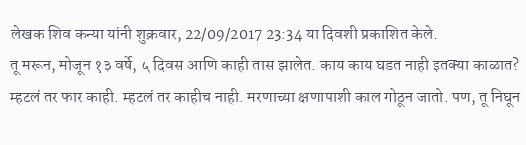लेखक शिव कन्या यांनी शुक्रवार, 22/09/2017 23:34 या दिवशी प्रकाशित केले.
तू मरून, मोजून १३ वर्षे, ५ दिवस आणि काही तास झालेत. काय काय घडत नाही इतक्या काळात? म्हटलं तर फार काही. म्हटलं तर काहीच नाही. मरणाच्या क्षणापाशी काल गोठून जातो. पण, तू निघून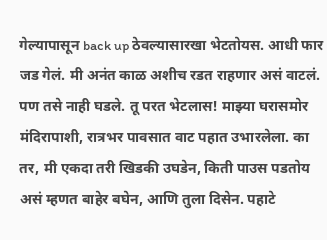गेल्यापासून back up ठेवल्यासारखा भेटतोयस. आधी फार जड गेलं. मी अनंत काळ अशीच रडत राहणार असं वाटलं. पण तसे नाही घडले. तू परत भेटलास! माझ्या घरासमोर मंदिरापाशी, रात्रभर पावसात वाट पहात उभारलेला. का तर, मी एकदा तरी खिडकी उघडेन, किती पाउस पडतोय असं म्हणत बाहेर बघेन, आणि तुला दिसेन. पहाटे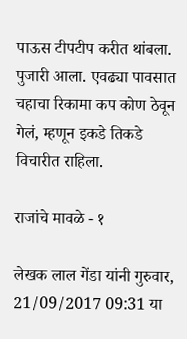पाऊस टीपटीप करीत थांबला. पुजारी आला. एवढ्या पावसात चहाचा रिकामा कप कोण ठेवून गेलं, म्हणून इकडे तिकडे विचारीत राहिला.

राजांचे मावळे - १

लेखक लाल गेंडा यांनी गुरुवार, 21/09/2017 09:31 या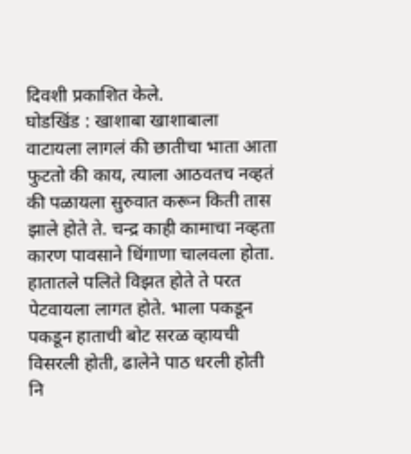दिवशी प्रकाशित केले.
घोडखिंड : खाशाबा खाशाबाला वाटायला लागलं की छातीचा भाता आता फुटतो की काय, त्याला आठवतच नव्हतं की पळायला सुरुवात करून किती तास झाले होते ते. चन्द्र काही कामाचा नव्हता कारण पावसाने धिंगाणा चालवला होता. हातातले पलिते विझत होते ते परत पेटवायला लागत होते. भाला पकडून पकडून हाताची बोट सरळ व्हायची विसरली होती, ढालेने पाठ धरली होती नि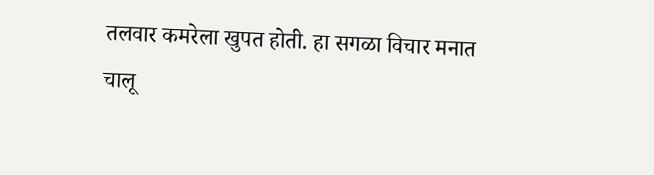तलवार कमरेला खुपत होती. हा सगळा विचार मनात चालू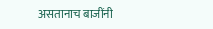असतानाच बाजींनी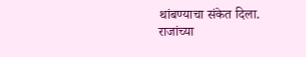थांबण्याचा संकेत दिला. राजांच्या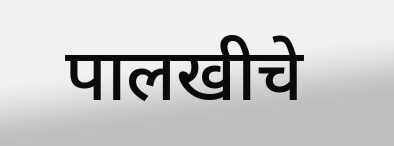पालखीचे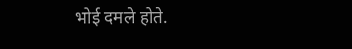भोई दमले होते.